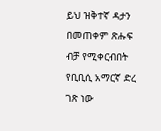ይህ ዝቅተኛ ዳታን በመጠቀም ጽሑፍ ብቻ የሚቀርብበት የቢቢሲ አማርኛ ድረ ገጽ ነው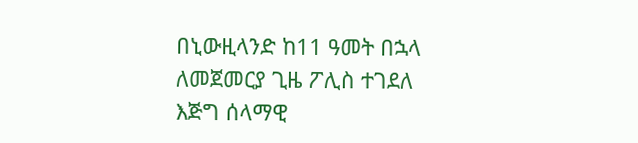በኒውዚላንድ ከ11 ዓመት በኋላ ለመጀመርያ ጊዜ ፖሊስ ተገደለ
እጅግ ሰላማዊ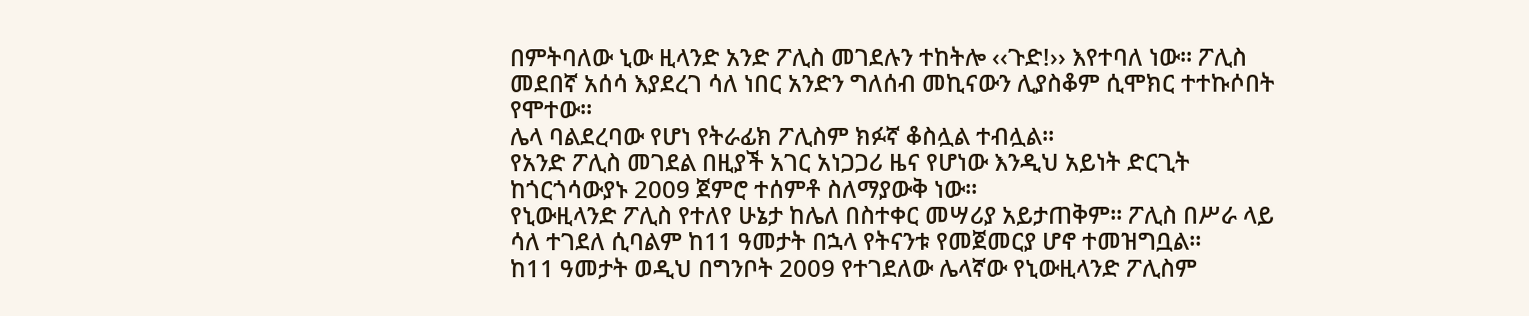በምትባለው ኒው ዚላንድ አንድ ፖሊስ መገደሉን ተከትሎ ‹‹ጉድ!›› እየተባለ ነው፡፡ ፖሊስ መደበኛ አሰሳ እያደረገ ሳለ ነበር አንድን ግለሰብ መኪናውን ሊያስቆም ሲሞክር ተተኩሶበት የሞተው፡፡
ሌላ ባልደረባው የሆነ የትራፊክ ፖሊስም ክፉኛ ቆስሏል ተብሏል፡፡
የአንድ ፖሊስ መገደል በዚያች አገር አነጋጋሪ ዜና የሆነው እንዲህ አይነት ድርጊት ከጎርጎሳውያኑ 2009 ጀምሮ ተሰምቶ ስለማያውቅ ነው፡፡
የኒውዚላንድ ፖሊስ የተለየ ሁኔታ ከሌለ በስተቀር መሣሪያ አይታጠቅም፡፡ ፖሊስ በሥራ ላይ ሳለ ተገደለ ሲባልም ከ11 ዓመታት በኋላ የትናንቱ የመጀመርያ ሆኖ ተመዝግቧል፡፡
ከ11 ዓመታት ወዲህ በግንቦት 2009 የተገደለው ሌላኛው የኒውዚላንድ ፖሊስም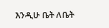እንዲሁ ቤት ለቤት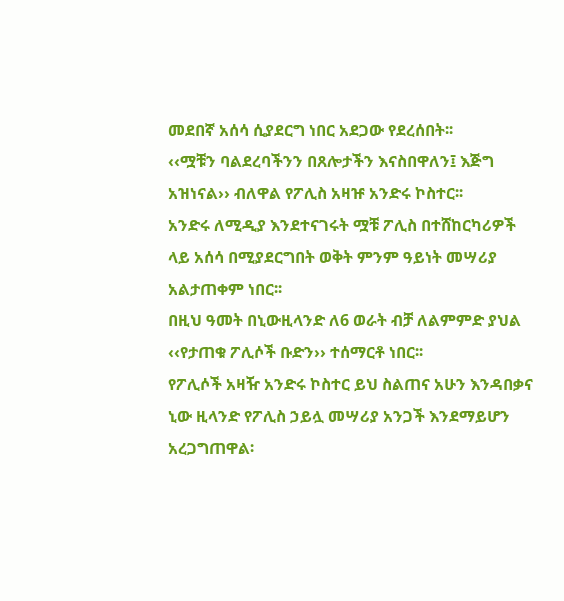መደበኛ አሰሳ ሲያደርግ ነበር አደጋው የደረሰበት፡፡
‹‹ሟቹን ባልደረባችንን በጸሎታችን እናስበዋለን፤ እጅግ አዝነናል›› ብለዋል የፖሊስ አዛዡ አንድሩ ኮስተር፡፡
አንድሩ ለሚዲያ እንደተናገሩት ሟቹ ፖሊስ በተሸከርካሪዎች ላይ አሰሳ በሚያደርግበት ወቅት ምንም ዓይነት መሣሪያ አልታጠቀም ነበር፡፡
በዚህ ዓመት በኒውዚላንድ ለ6 ወራት ብቻ ለልምምድ ያህል ‹‹የታጠቁ ፖሊሶች ቡድን›› ተሰማርቶ ነበር፡፡
የፖሊሶች አዛዥ አንድሩ ኮስተር ይህ ስልጠና አሁን እንዳበቃና ኒው ዚላንድ የፖሊስ ኃይሏ መሣሪያ አንጋች እንደማይሆን አረጋግጠዋል፡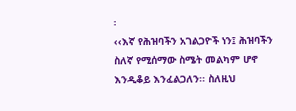፡
‹‹እኛ የሕዝባችን አገልጋዮች ነን፤ ሕዝባችን ስለኛ የሚሰማው ስሜት መልካም ሆኖ እንዲቆይ እንፈልጋለን፡፡ ስለዚህ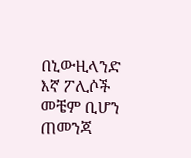በኒውዚላንድ እኛ ፖሊሶች መቼም ቢሆን ጠመንጃ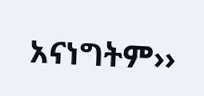አናነግትም››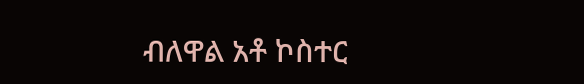ብለዋል አቶ ኮስተር